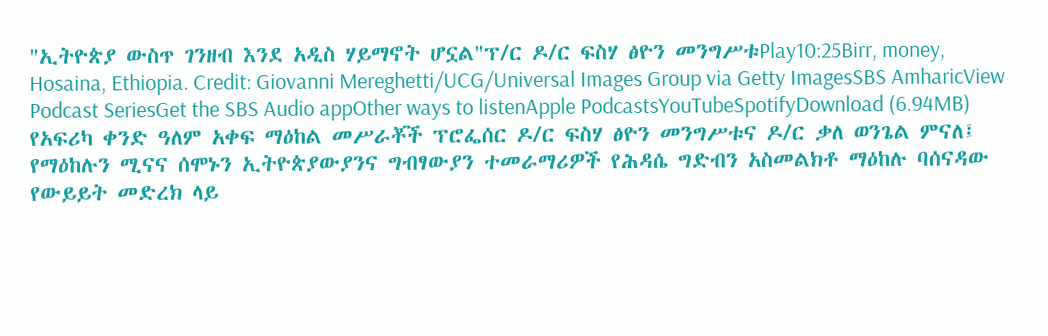"ኢትዮጵያ ውስጥ ገንዘብ እንደ አዲስ ሃይማኖት ሆኗል"ፕ/ር ዶ/ር ፍስሃ ፅዮን መንግሥቱPlay10:25Birr, money, Hosaina, Ethiopia. Credit: Giovanni Mereghetti/UCG/Universal Images Group via Getty ImagesSBS AmharicView Podcast SeriesGet the SBS Audio appOther ways to listenApple PodcastsYouTubeSpotifyDownload (6.94MB) የአፍሪካ ቀንድ ዓለም አቀፍ ማዕከል መሥራቾች ፕሮፌሰር ዶ/ር ፍስሃ ፅዮን መንግሥቱና ዶ/ር ቃለ ወንጌል ምናለ፤ የማዕከሉን ሚናና ሰሞኑን ኢትዮጵያውያንና ግብፃውያን ተመራማሪዎች የሕዳሴ ግድብን አስመልክቶ ማዕከሉ ባሰናዳው የውይይት መድረክ ላይ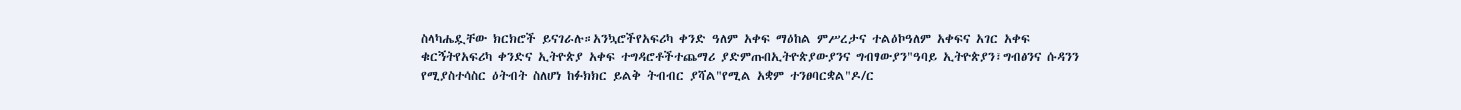ስላካሔዷቸው ክርክሮች ይናገራሉ።አንኳሮችየአፍሪካ ቀንድ ዓለም አቀፍ ማዕከል ምሥረታና ተልዕኮዓለም አቀፍና አገር አቀፍ ቁርኝትየአፍሪካ ቀንድና ኢትዮጵያ አቀፍ ተግዳሮቶችተጨማሪ ያድምጡበኢትዮጵያውያንና ግብፃውያን"ዓባይ ኢትዮጵያን፣ግብፅንና ሱዳንን የሚያስተሳስር ዕትብት ስለሆነ ከፉክክር ይልቅ ትብብር ያሻል"የሚል አቋም ተንፀባርቋል"ዶ/ር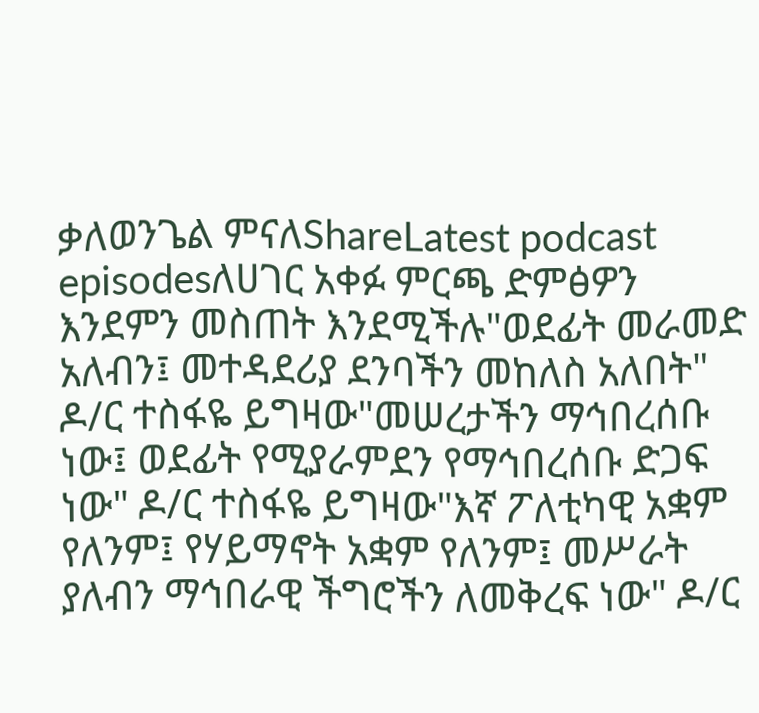ቃለወንጌል ምናለShareLatest podcast episodesለሀገር አቀፉ ምርጫ ድምፅዎን እንደምን መስጠት እንደሚችሉ"ወደፊት መራመድ አለብን፤ መተዳደሪያ ደንባችን መከለስ አለበት" ዶ/ር ተስፋዬ ይግዛው"መሠረታችን ማኅበረሰቡ ነው፤ ወደፊት የሚያራምደን የማኅበረሰቡ ድጋፍ ነው" ዶ/ር ተስፋዬ ይግዛው"እኛ ፖለቲካዊ አቋም የለንም፤ የሃይማኖት አቋም የለንም፤ መሥራት ያለብን ማኅበራዊ ችግሮችን ለመቅረፍ ነው" ዶ/ር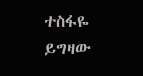ተስፋዬ ይግዛው